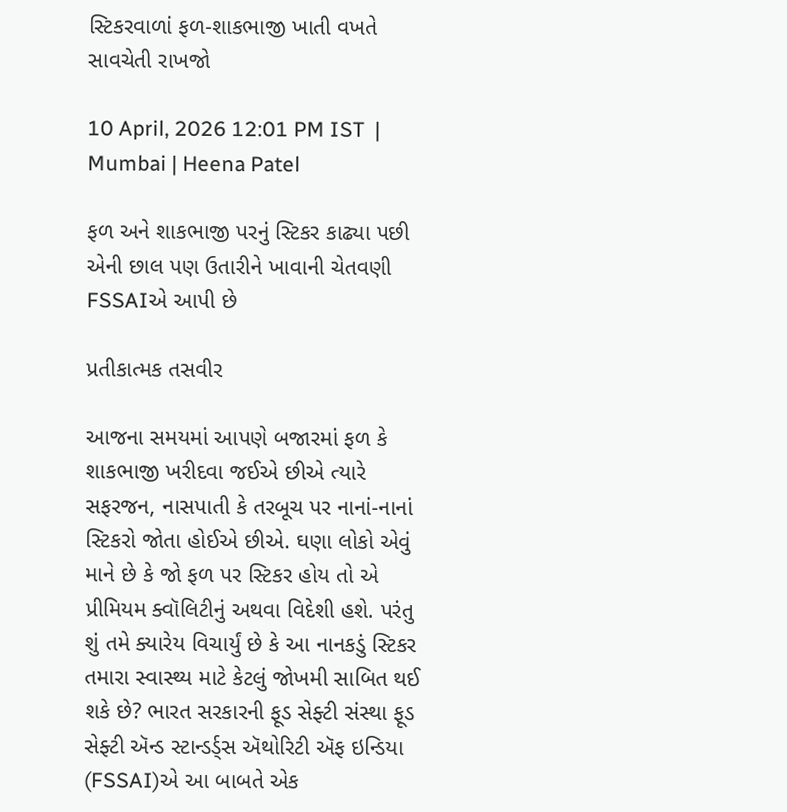સ્ટિકરવાળાં ફળ-શાકભાજી ખાતી વખતે સાવચેતી રાખજો

10 April, 2026 12:01 PM IST  |  Mumbai | Heena Patel

ફળ અને શાકભાજી પરનું સ્ટિકર કાઢ્યા પછી એની છાલ પણ ઉતારીને ખાવાની ચેતવણી FSSAIએ આપી છે

પ્રતીકાત્મક તસવીર

આજના સમયમાં આપણે બજારમાં ફળ કે શાકભાજી ખરીદવા જઈએ છીએ ત્યારે સફરજન, નાસપાતી કે તરબૂચ પર નાનાં-નાનાં સ્ટિકરો જોતા હોઈએ છીએ. ઘણા લોકો એવું માને છે કે જો ફળ પર સ્ટિકર હોય તો એ પ્રીમિયમ ક્વૉલિટીનું અથવા વિદેશી હશે. પરંતુ શું તમે ક્યારેય વિચાર્યું છે કે આ નાનકડું સ્ટિકર તમારા સ્વાસ્થ્ય માટે કેટલું જોખમી સાબિત થઈ શકે છે? ભારત સરકારની ફૂડ સેફ્ટી સંસ્થા ફૂડ સેફ્ટી ઍન્ડ સ્ટાન્ડર્ડ્સ ઍથોરિટી ઍફ ઇન્ડિયા (FSSAI)એ આ બાબતે એક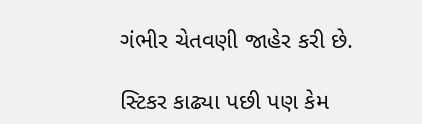ગંભીર ચેતવણી જાહેર કરી છે.

સ્ટિકર કાઢ્યા પછી પણ કેમ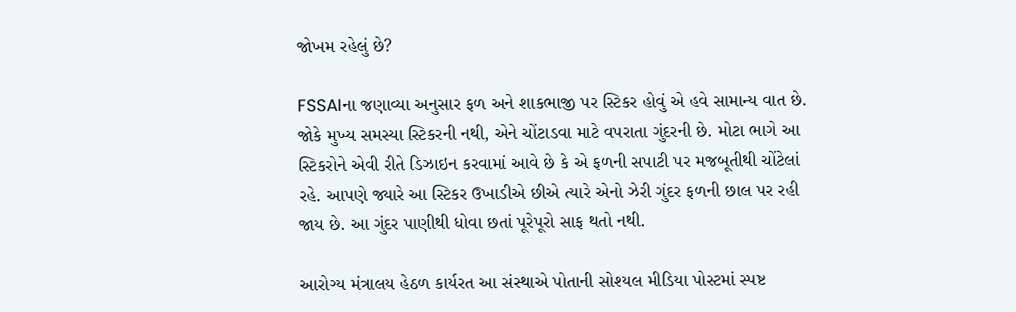જોખમ રહેલું છે?

FSSAIના જણાવ્યા અનુસાર ફળ અને શાકભાજી પર સ્ટિકર હોવું એ હવે સામાન્ય વાત છે. જોકે મુખ્ય સમસ્યા સ્ટિકરની નથી, એને ચોંટાડવા માટે વપરાતા ગુંદરની છે. મોટા ભાગે આ સ્ટિકરોને એવી રીતે ડિઝાઇન કરવામાં આવે છે કે એ ફળની સપાટી પર મજબૂતીથી ચોંટેલાં રહે. આપણે જ્યારે આ સ્ટિકર ઉખાડીએ છીએ ત્યારે એનો ઝેરી ગુંદર ફળની છાલ પર રહી જાય છે. આ ગુંદર પાણીથી ધોવા છતાં પૂરેપૂરો સાફ થતો નથી.

આરોગ્ય મંત્રાલય હેઠળ કાર્યરત આ સંસ્થાએ પોતાની સોશ્યલ મીડિયા પોસ્ટમાં સ્પષ્ટ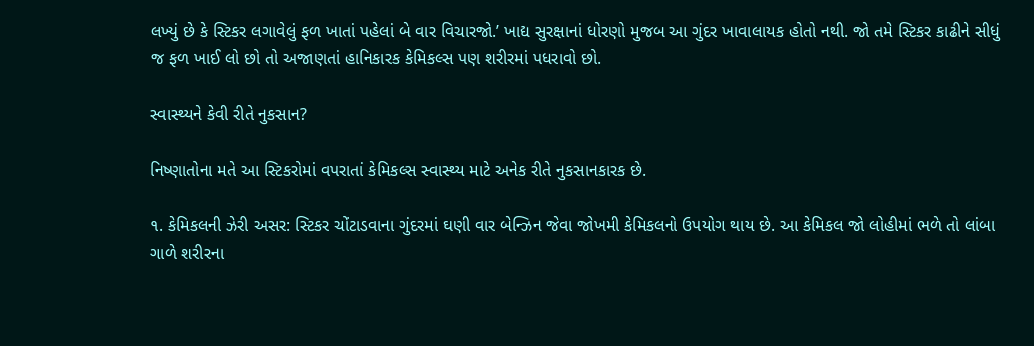લખ્યું છે કે સ્ટિકર લગાવેલું ફળ ખાતાં પહેલાં બે વાર વિચારજો.’ ખાદ્ય સુરક્ષાનાં ધોરણો મુજબ આ ગુંદર ખાવાલાયક હોતો નથી. જો તમે સ્ટિકર કાઢીને સીધું જ ફળ ખાઈ લો છો તો અજાણતાં હાનિકારક કેમિકલ્સ પણ શરીરમાં પધરાવો છો.

સ્વાસ્થ્યને કેવી રીતે નુકસાન?

નિષ્ણાતોના મતે આ સ્ટિકરોમાં વપરાતાં કેમિકલ્સ સ્વાસ્થ્ય માટે અનેક રીતે નુકસાનકારક છે.

૧. કેમિકલની ઝેરી અસર: સ્ટિકર ચોંટાડવાના ગુંદરમાં ઘણી વાર બેન્ઝિન જેવા જોખમી કેમિકલનો ઉપયોગ થાય છે. આ કેમિકલ જો લોહીમાં ભળે તો લાંબા ગાળે શરીરના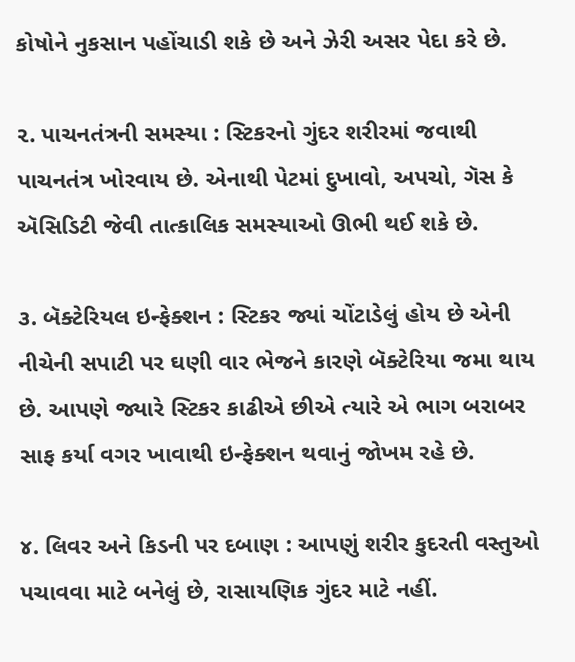કોષોને નુકસાન પહોંચાડી શકે છે અને ઝેરી અસર પેદા કરે છે.

૨. પાચનતંત્રની સમસ્યા : સ્ટિકરનો ગુંદર શરીરમાં જવાથી પાચનતંત્ર ખોરવાય છે. એનાથી પેટમાં દુખાવો, અપચો, ગૅસ કે ઍસિડિટી જેવી તાત્કાલિક સમસ્યાઓ ઊભી થઈ શકે છે.

૩. બૅક્ટેરિયલ ઇન્ફેક્શન : સ્ટિકર જ્યાં ચોંટાડેલું હોય છે એની નીચેની સપાટી પર ઘણી વાર ભેજને કારણે બૅક્ટેરિયા જમા થાય છે. આપણે જ્યારે સ્ટિકર કાઢીએ છીએ ત્યારે એ ભાગ બરાબર સાફ કર્યા વગર ખાવાથી ઇન્ફેક્શન થવાનું જોખમ રહે છે.

૪. લિવર અને કિડની પર દબાણ : આપણું શરીર કુદરતી વસ્તુઓ પચાવવા માટે બનેલું છે, રાસાયણિક ગુંદર માટે નહીં.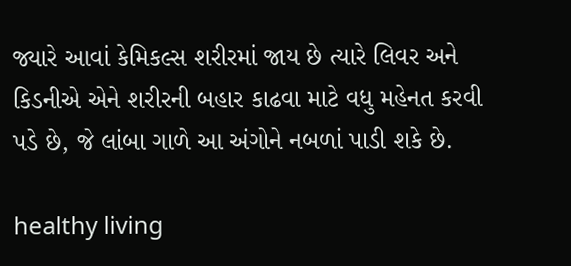જ્યારે આવાં કેમિકલ્સ શરીરમાં જાય છે ત્યારે લિવર અને કિડનીએ એને શરીરની બહાર કાઢવા માટે વધુ મહેનત કરવી પડે છે, જે લાંબા ગાળે આ અંગોને નબળાં પાડી શકે છે.

healthy living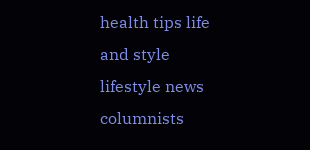health tips life and style lifestyle news columnists